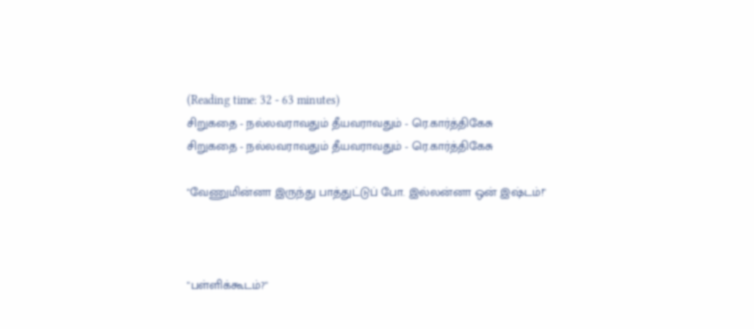(Reading time: 32 - 63 minutes)
சிறுகதை - நல்லவராவதும் தீயவராவதும் - ரெ.கார்த்திகேசு
சிறுகதை - நல்லவராவதும் தீயவராவதும் - ரெ.கார்த்திகேசு

"வேணுமின்னா இருந்து பாத்துட்டுப் போ. இல்லன்னா ஒன் இஷ்டம்!"



"பள்ளிக்கூடம்?"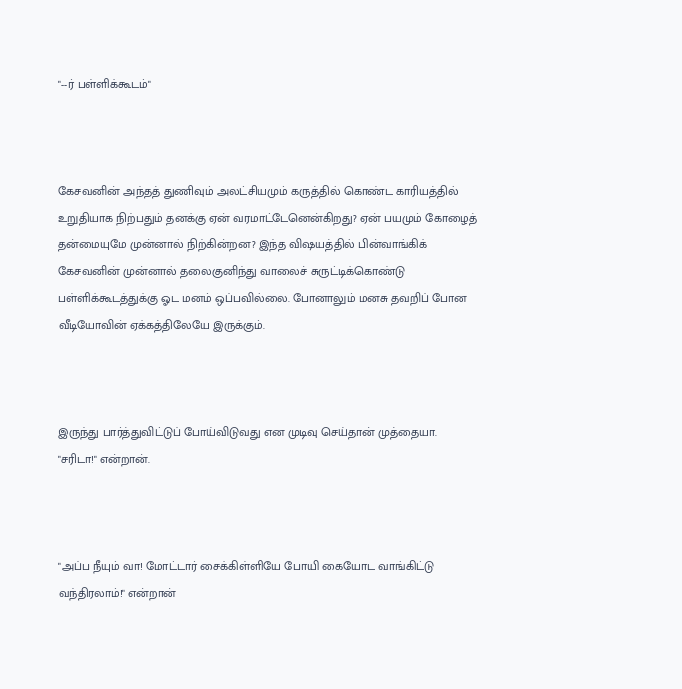"--ர் பள்ளிக்கூடம்"



கேசவனின் அந்தத் துணிவும் அலட்சியமும் கருத்தில் கொண்ட காரியத்தில் உறுதியாக நிற்பதும் தனக்கு ஏன் வரமாட்டேனென்கிறது? ஏன் பயமும் கோழைத் தன்மையுமே முன்னால் நிற்கின்றன? இந்த விஷயத்தில் பின்வாங்கிக் கேசவனின் முன்னால் தலைகுனிந்து வாலைச் சுருட்டிக்கொண்டு பள்ளிக்கூடத்துக்கு ஓட மனம் ஒப்பவில்லை. போனாலும் மனசு தவறிப் போன வீடியோவின் ஏக்கத்திலேயே இருக்கும்.



இருந்து பார்த்துவிட்டுப் போய்விடுவது என முடிவு செய்தான் முத்தையா. "சரிடா!" என்றான்.



"அப்ப நீயும் வா! மோட்டார் சைக்கிள்ளியே போயி கையோட வாங்கிட்டு வந்திரலாம்!" என்றான்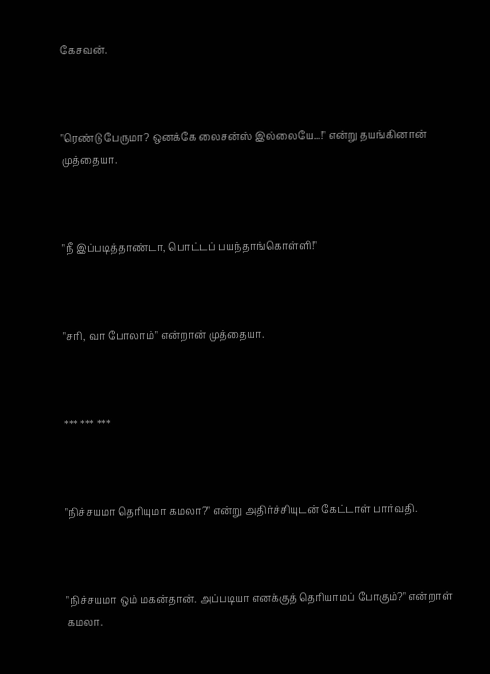கேசவன்.



"ரெண்டு பேருமா? ஒனக்கே லைசன்ஸ் இல்லையே...!" என்று தயங்கினான் முத்தையா.



"நீ இப்படித்தாண்டா, பொட்டப் பயந்தாங்கொள்ளி!"



"சரி, வா போலாம்" என்றான் முத்தையா.



*** *** ***



"நிச்சயமா தெரியுமா கமலா?" என்று அதிர்ச்சியுடன் கேட்டாள் பார்வதி.



"நிச்சயமா ஒம் மகன்தான். அப்படியா எனக்குத் தெரியாமப் போகும்?" என்றாள் கமலா.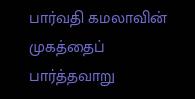பார்வதி கமலாவின் முகத்தைப் பார்த்தவாறு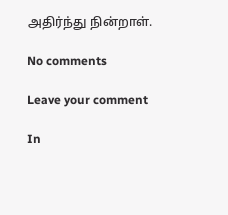அதிர்ந்து நின்றாள்.

No comments

Leave your comment

In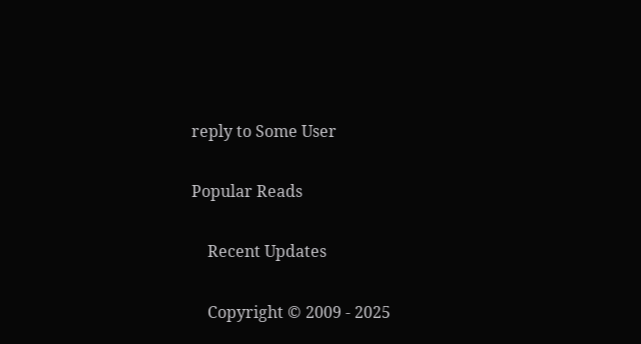reply to Some User

Popular Reads

    Recent Updates

    Copyright © 2009 - 2025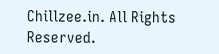Chillzee.in. All Rights Reserved.